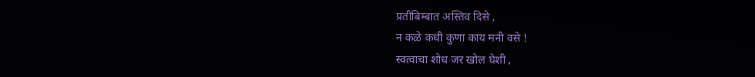प्रतीबिम्बात अस्तिव दिसे ,
न कळे कधी कुणा काय मनी वसे !
स्वत्वाचा शोध जर खोल घेशी ,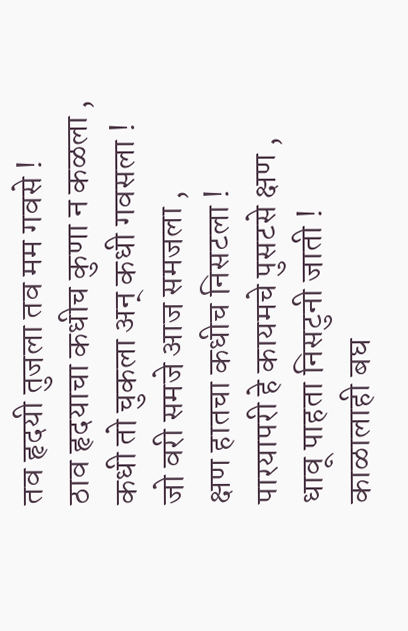तव हृदयी तुजला तव मम गवसे !
ठाव हृदयाचा कधीच कुणा न कळला ,
कधी तो चुकला अन् कधी गवसला !
जो वरी समजे आज समजला ,
क्षण हातचा कधीच निसटला !
पारयापरी हे कायमचे पुसटसे क्षण ,
धावू पाहता निसटुनी जाती !
काळालाही बघ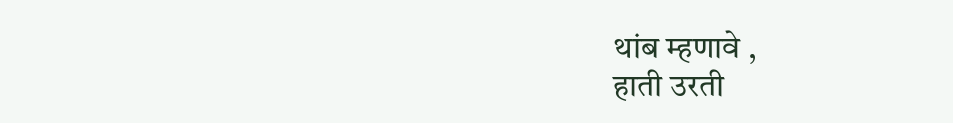थांब म्हणावे ,
हाती उरती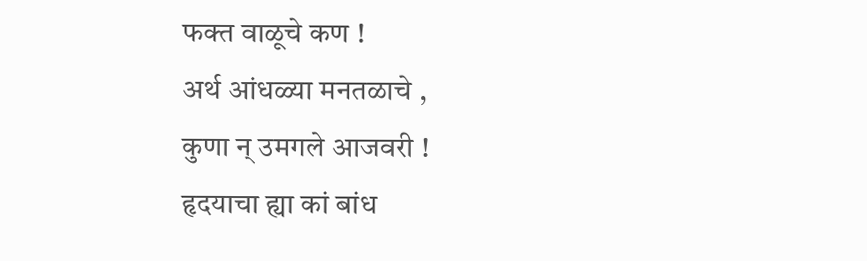फक्त वाळूचे कण !
अर्थ आंधळ्या मनतळाचे ,
कुणा न् उमगले आजवरी !
हृदयाचा ह्या कां बांध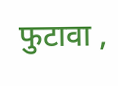फुटावा ,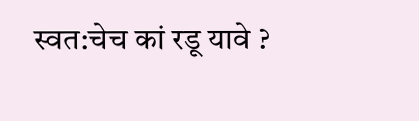स्वत:चेच कां रडू यावे ?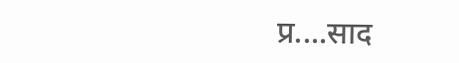प्र....साद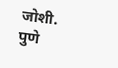जोशी.
पुणे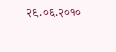२९.०६.२०१०